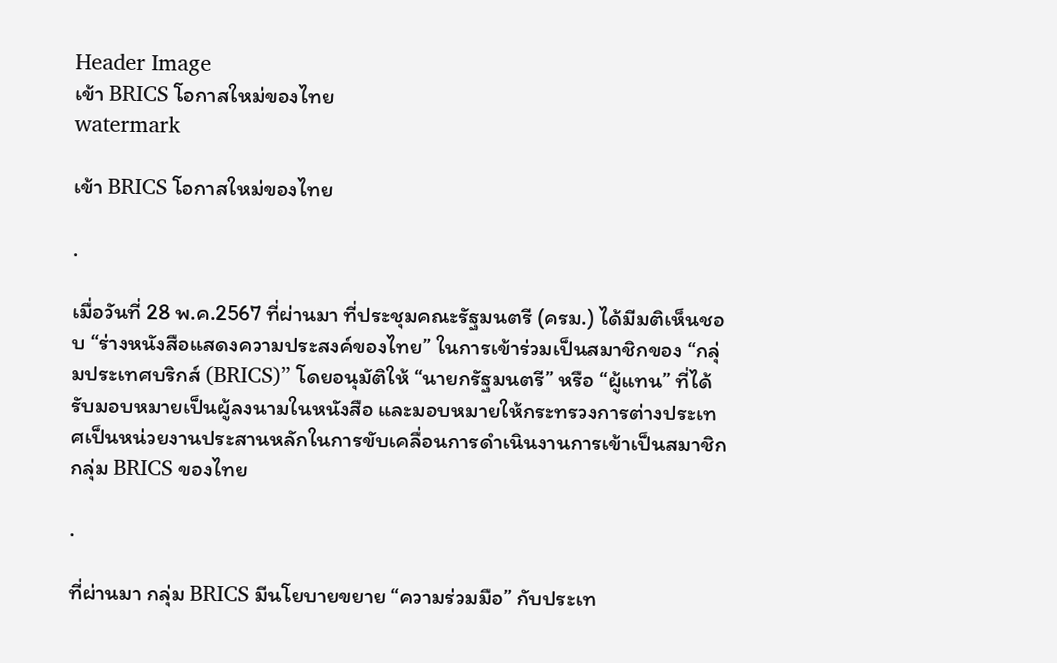Header Image
เข้า BRICS โอกาสใหม่ของไทย
watermark

เข้า BRICS โอกาสใหม่ของไทย

.

เมื่อวันที่ 28 พ.ค.2567 ที่ผ่านมา ที่ประชุมคณะรัฐมนตรี (ครม.) ได้มีมติเห็นชอบ “ร่างหนังสือแสดงความประสงค์ของไทย” ในการเข้าร่วมเป็นสมาชิกของ “กลุ่มประเทศบริกส์ (BRICS)” โดยอนุมัติให้ “นายกรัฐมนตรี” หรือ “ผู้แทน” ที่ได้รับมอบหมายเป็นผู้ลงนามในหนังสือ และมอบหมายให้กระทรวงการต่างประเทศเป็นหน่วยงานประสานหลักในการขับเคลื่อนการดำเนินงานการเข้าเป็นสมาชิกกลุ่ม BRICS ของไทย

.

ที่ผ่านมา กลุ่ม BRICS มีนโยบายขยาย “ความร่วมมือ” กับประเท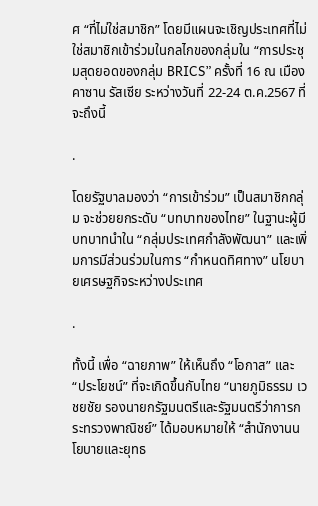ศ “ที่ไม่ใช่สมาชิก” โดยมีแผนจะเชิญประเทศที่ไม่ใช่สมาชิกเข้าร่วมในกลไกของกลุ่มใน “การประชุมสุดยอดของกลุ่ม BRICS” ครั้งที่ 16 ณ เมืองคาซาน รัสเซีย ระหว่างวันที่ 22-24 ต.ค.2567 ที่จะถึงนี้

.

โดยรัฐบาลมองว่า “การเข้าร่วม” เป็นสมาชิกกลุ่ม จะช่วยยกระดับ “บทบาทของไทย” ในฐานะผู้มีบทบาทนำใน “กลุ่มประเทศกำลังพัฒนา” และเพิ่มการมีส่วนร่วมในการ “กำหนดทิศทาง” นโยบายเศรษฐกิจระหว่างประเทศ

.

ทั้งนี้ เพื่อ “ฉายภาพ” ให้เห็นถึง “โอกาส” และ “ประโยชน์” ที่จะเกิดขึ้นกับไทย “นายภูมิธรรม เวชยชัย รองนายกรัฐมนตรีและรัฐมนตรีว่าการกระทรวงพาณิชย์” ได้มอบหมายให้ “สำนักงานนโยบายและยุทธ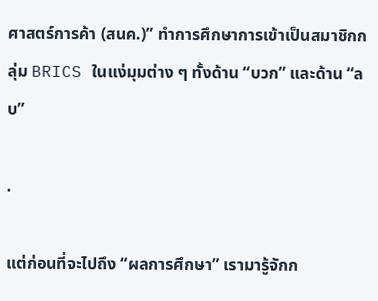ศาสตร์การค้า (สนค.)” ทำการศึกษาการเข้าเป็นสมาชิกกลุ่ม BRICS ในแง่มุมต่าง ๆ ทั้งด้าน “บวก” และด้าน “ลบ”

.

แต่ก่อนที่จะไปถึง “ผลการศึกษา” เรามารู้จักก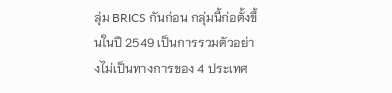ลุ่ม BRICS กันก่อน กลุ่มนี้ก่อตั้งขึ้นในปี 2549 เป็นการรวมตัวอย่างไม่เป็นทางการของ 4 ประเทศ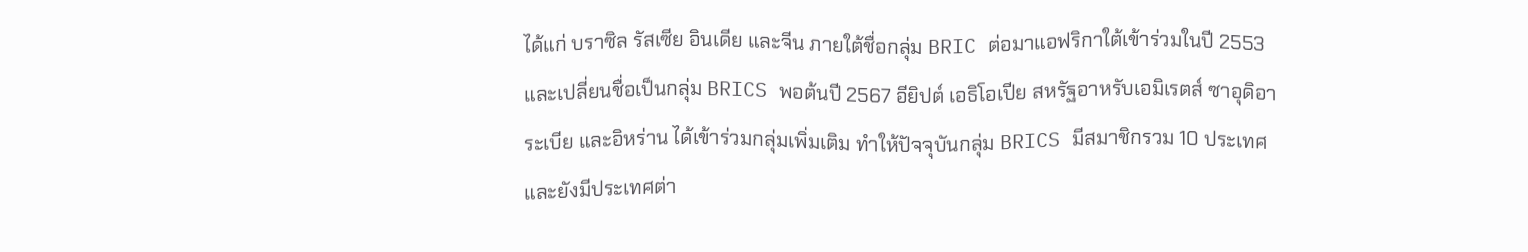ได้แก่ บราซิล รัสเซีย อินเดีย และจีน ภายใต้ชื่อกลุ่ม BRIC ต่อมาแอฟริกาใต้เข้าร่วมในปี 2553 และเปลี่ยนชื่อเป็นกลุ่ม BRICS พอต้นปี 2567 อียิปต์ เอธิโอเปีย สหรัฐอาหรับเอมิเรตส์ ซาอุดิอาระเบีย และอิหร่าน ได้เข้าร่วมกลุ่มเพิ่มเติม ทำให้ปัจจุบันกลุ่ม BRICS มีสมาชิกรวม 10 ประเทศ และยังมีประเทศต่า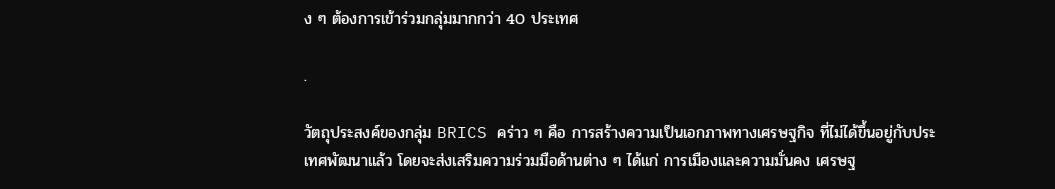ง ๆ ต้องการเข้าร่วมกลุ่มมากกว่า 40 ประเทศ

.

วัตถุประสงค์ของกลุ่ม BRICS คร่าว ๆ คือ การสร้างความเป็นเอกภาพทางเศรษฐกิจ ที่ไม่ได้ขึ้นอยู่กับประเทศพัฒนาแล้ว โดยจะส่งเสริมความร่วมมือด้านต่าง ๆ ได้แก่ การเมืองและความมั่นคง เศรษฐ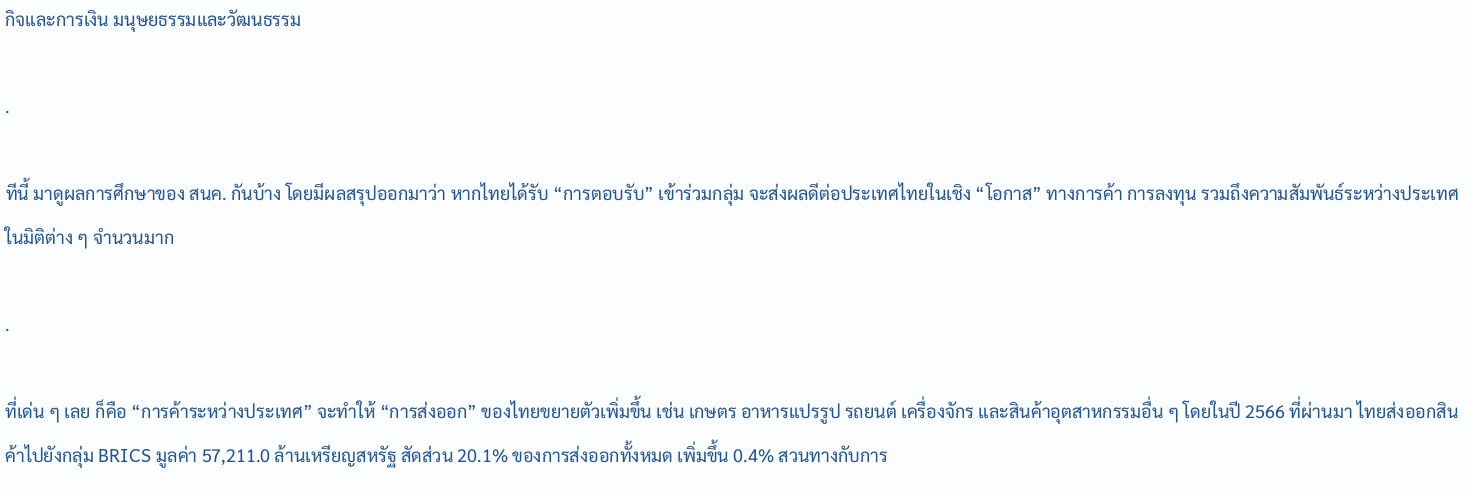กิจและการเงิน มนุษยธรรมและวัฒนธรรม

.

ทีนี้ มาดูผลการศึกษาของ สนค. กันบ้าง โดยมีผลสรุปออกมาว่า หากไทยได้รับ “การตอบรับ” เข้าร่วมกลุ่ม จะส่งผลดีต่อประเทศไทยในเชิง “โอกาส” ทางการค้า การลงทุน รวมถึงความสัมพันธ์ระหว่างประเทศในมิติต่าง ๆ จำนวนมาก

.

ที่เด่น ๆ เลย ก็คือ “การค้าระหว่างประเทศ” จะทำให้ “การส่งออก” ของไทยขยายตัวเพิ่มขึ้น เช่น เกษตร อาหารแปรรูป รถยนต์ เครื่องจักร และสินค้าอุตสาหกรรมอื่น ๆ โดยในปี 2566 ที่ผ่านมา ไทยส่งออกสินค้าไปยังกลุ่ม BRICS มูลค่า 57,211.0 ล้านเหรียญสหรัฐ สัดส่วน 20.1% ของการส่งออกทั้งหมด เพิ่มขึ้น 0.4% สวนทางกับการ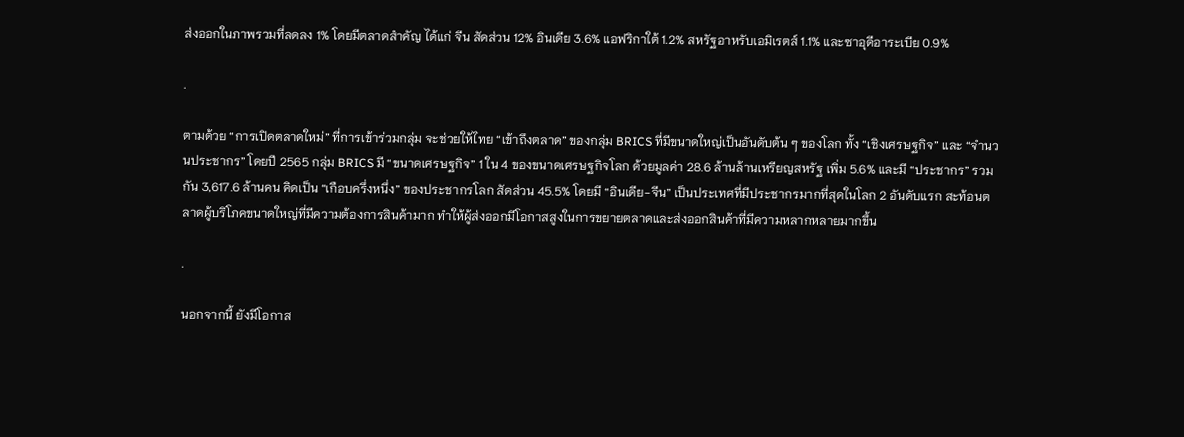ส่งออกในภาพรวมที่ลดลง 1% โดยมีตลาดสำคัญ ได้แก่ จีน สัดส่วน 12% อินเดีย 3.6% แอฟริกาใต้ 1.2% สหรัฐอาหรับเอมิเรตส์ 1.1% และซาอุดีอาระเบีย 0.9%

.

ตามด้วย “การเปิดตลาดใหม่” ที่การเข้าร่วมกลุ่ม จะช่วยให้ไทย “เข้าถึงตลาด” ของกลุ่ม BRICS ที่มีขนาดใหญ่เป็นอันดับต้น ๆ ของโลก ทั้ง “เชิงเศรษฐกิจ” และ “จำนวนประชากร” โดยปี 2565 กลุ่ม BRICS มี “ขนาดเศรษฐกิจ” 1 ใน 4 ของขนาดเศรษฐกิจโลก ด้วยมูลค่า 28.6 ล้านล้านเหรียญสหรัฐ เพิ่ม 5.6% และมี “ประชากร” รวมกัน 3,617.6 ล้านคน คิดเป็น “เกือบครึ่งหนึ่ง” ของประชากรโลก สัดส่วน 45.5% โดยมี “อินเดีย-จีน” เป็นประเทศที่มีประชากรมากที่สุดในโลก 2 อันดับแรก สะท้อนตลาดผู้บริโภคขนาดใหญ่ที่มีความต้องการสินค้ามาก ทำให้ผู้ส่งออกมีโอกาสสูงในการขยายตลาดและส่งออกสินค้าที่มีความหลากหลายมากขึ้น

.

นอกจากนี้ ยังมีโอกาส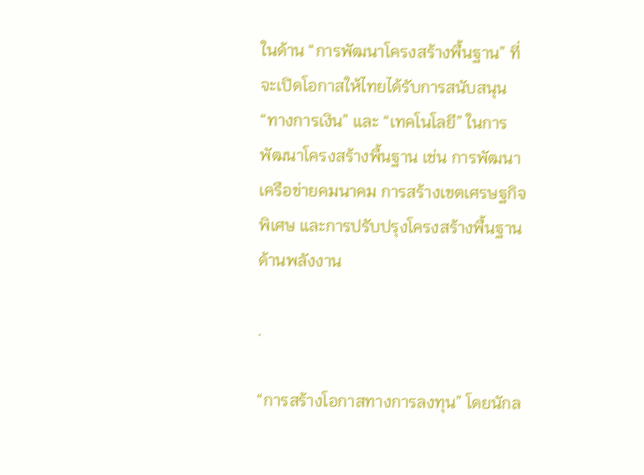ในด้าน “การพัฒนาโครงสร้างพื้นฐาน” ที่จะเปิดโอกาสให้ไทยได้รับการสนับสนุน “ทางการเงิน” และ “เทคโนโลยี” ในการพัฒนาโครงสร้างพื้นฐาน เช่น การพัฒนาเครือข่ายคมนาคม การสร้างเขตเศรษฐกิจพิเศษ และการปรับปรุงโครงสร้างพื้นฐานด้านพลังงาน

.

“การสร้างโอกาสทางการลงทุน” โดยนักล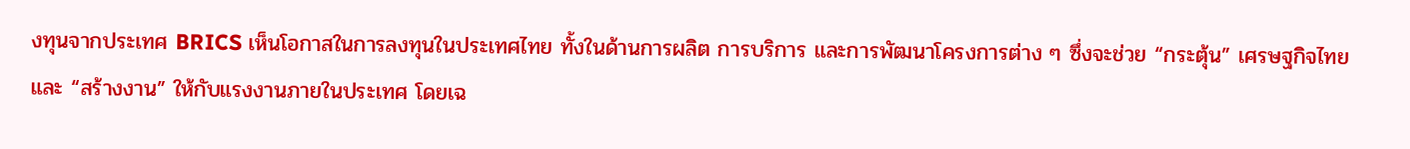งทุนจากประเทศ BRICS เห็นโอกาสในการลงทุนในประเทศไทย ทั้งในด้านการผลิต การบริการ และการพัฒนาโครงการต่าง ๆ ซึ่งจะช่วย “กระตุ้น” เศรษฐกิจไทย และ “สร้างงาน” ให้กับแรงงานภายในประเทศ โดยเฉ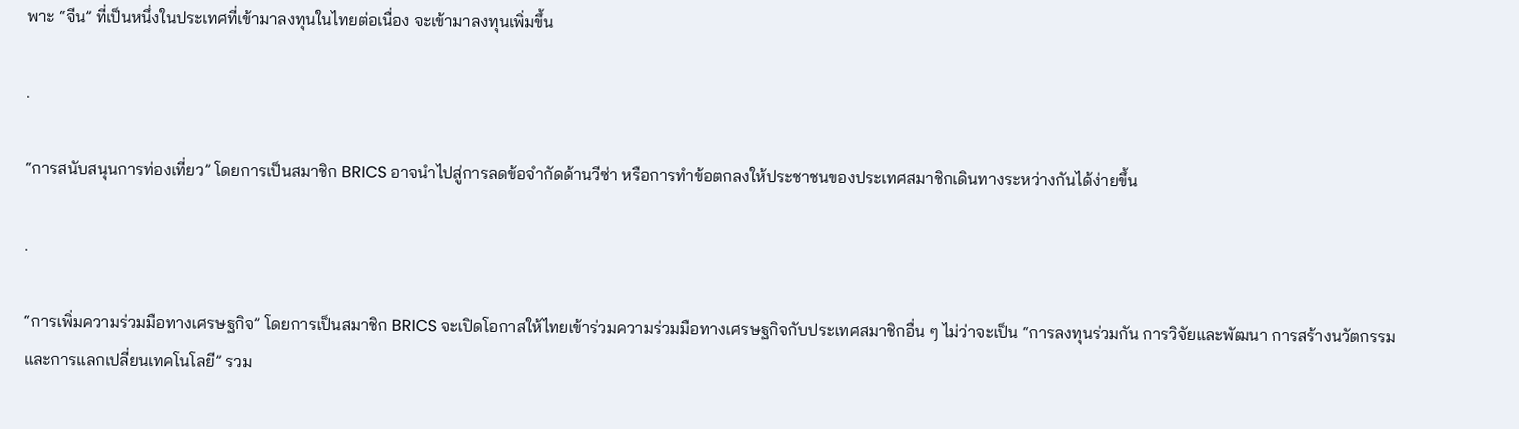พาะ “จีน” ที่เป็นหนึ่งในประเทศที่เข้ามาลงทุนในไทยต่อเนื่อง จะเข้ามาลงทุนเพิ่มขึ้น

.

“การสนับสนุนการท่องเที่ยว” โดยการเป็นสมาชิก BRICS อาจนำไปสู่การลดข้อจำกัดด้านวีซ่า หรือการทำข้อตกลงให้ประชาชนของประเทศสมาชิกเดินทางระหว่างกันได้ง่ายขึ้น

.

“การเพิ่มความร่วมมือทางเศรษฐกิจ” โดยการเป็นสมาชิก BRICS จะเปิดโอกาสให้ไทยเข้าร่วมความร่วมมือทางเศรษฐกิจกับประเทศสมาชิกอื่น ๆ ไม่ว่าจะเป็น “การลงทุนร่วมกัน การวิจัยและพัฒนา การสร้างนวัตกรรม และการแลกเปลี่ยนเทคโนโลยี” รวม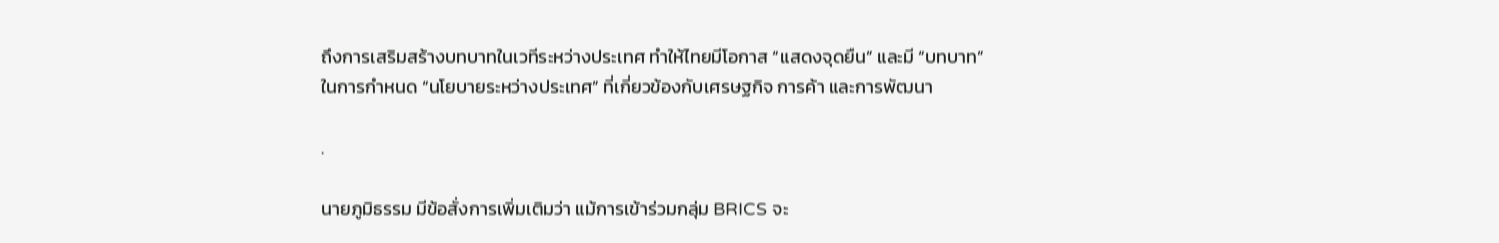ถึงการเสริมสร้างบทบาทในเวทีระหว่างประเทศ ทำให้ไทยมีโอกาส “แสดงจุดยืน” และมี “บทบาท” ในการกำหนด “นโยบายระหว่างประเทศ” ที่เกี่ยวข้องกับเศรษฐกิจ การค้า และการพัฒนา

.

นายภูมิธรรม มีข้อสั่งการเพิ่มเติมว่า แม้การเข้าร่วมกลุ่ม BRICS จะ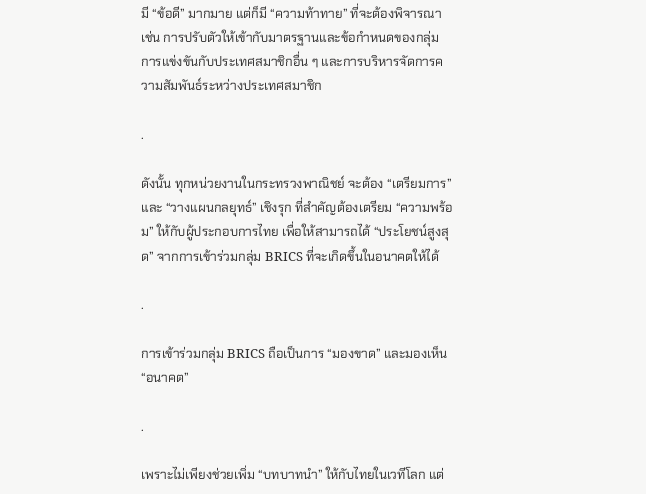มี “ข้อดี” มากมาย แต่ก็มี “ความท้าทาย” ที่จะต้องพิจารณา เช่น การปรับตัวให้เข้ากับมาตรฐานและข้อกำหนดของกลุ่ม การแข่งขันกับประเทศสมาชิกอื่น ๆ และการบริหารจัดการความสัมพันธ์ระหว่างประเทศสมาชิก

.

ดังนั้น ทุกหน่วยงานในกระทรวงพาณิชย์ จะต้อง “เตรียมการ” และ “วางแผนกลยุทธ์” เชิงรุก ที่สำคัญต้องเตรียม “ความพร้อม” ให้กับผู้ประกอบการไทย เพื่อให้สามารถได้ “ประโยชน์สูงสุด” จากการเข้าร่วมกลุ่ม BRICS ที่จะเกิดขึ้นในอนาคตให้ได้

.

การเข้าร่วมกลุ่ม BRICS ถือเป็นการ “มองขาด” และมองเห็น “อนาคต”

.

เพราะไม่เพียงช่วยเพิ่ม “บทบาทนำ” ให้กับไทยในเวทีโลก แต่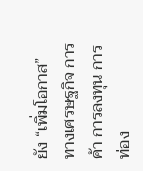ยัง “เพิ่มโอกาส” ทางเศรษฐกิจ การค้า การลงทุน การท่อง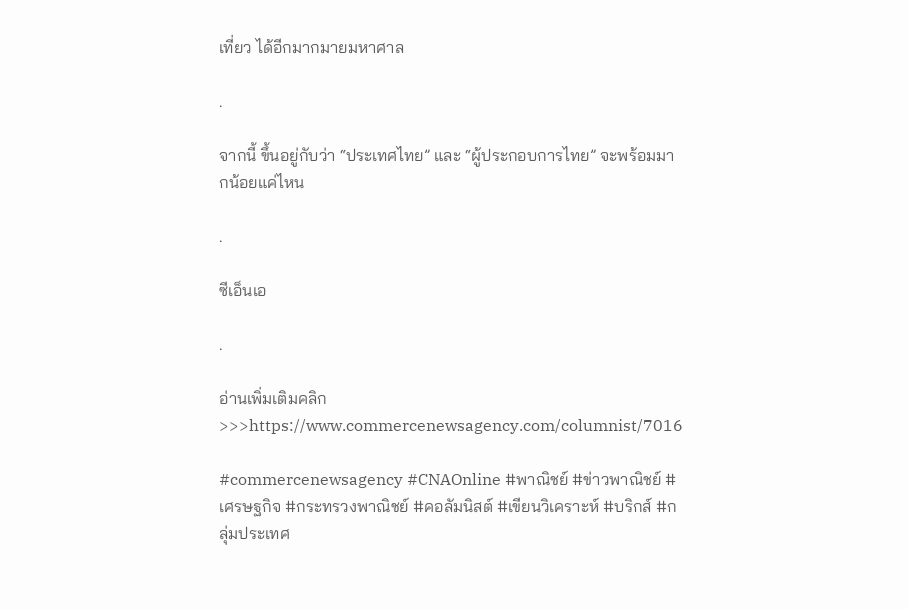เที่ยว ได้อีกมากมายมหาศาล

.

จากนี้ ขึ้นอยู่กับว่า “ประเทศไทย” และ “ผู้ประกอบการไทย” จะพร้อมมากน้อยแค่ไหน

.

ซีเอ็นเอ

.

อ่านเพิ่มเติมคลิก>>>https://www.commercenewsagency.com/columnist/7016

#commercenewsagency #CNAOnline #พาณิชย์ #ข่าวพาณิชย์ #เศรษฐกิจ #กระทรวงพาณิชย์ #คอลัมนิสต์ #เขียนวิเคราะห์ #บริกส์ #กลุ่มประเทศ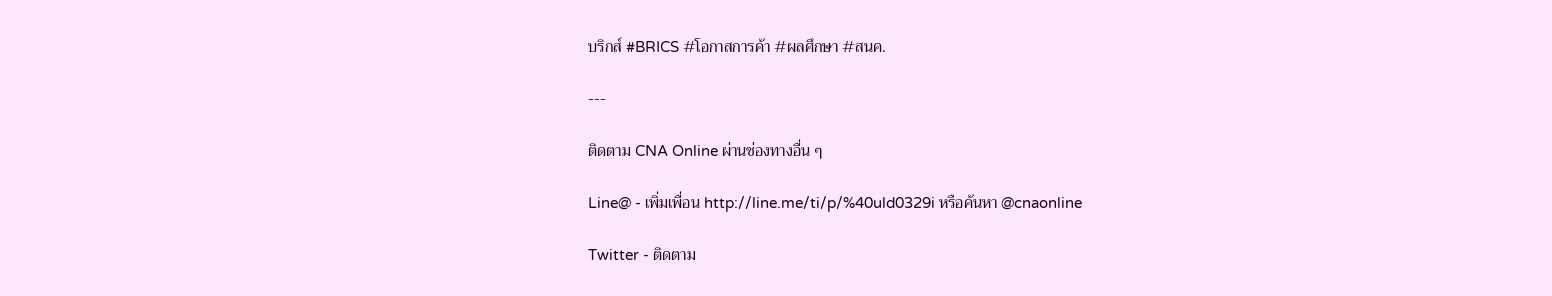บริกส์ #BRICS #โอกาสการค้า #ผลศึกษา #สนค.

---

ติดตาม CNA Online ผ่านช่องทางอื่น ๆ

Line@ - เพิ่มเพื่อน http://line.me/ti/p/%40uld0329i หรือค้นหา @cnaonline

Twitter - ติดตาม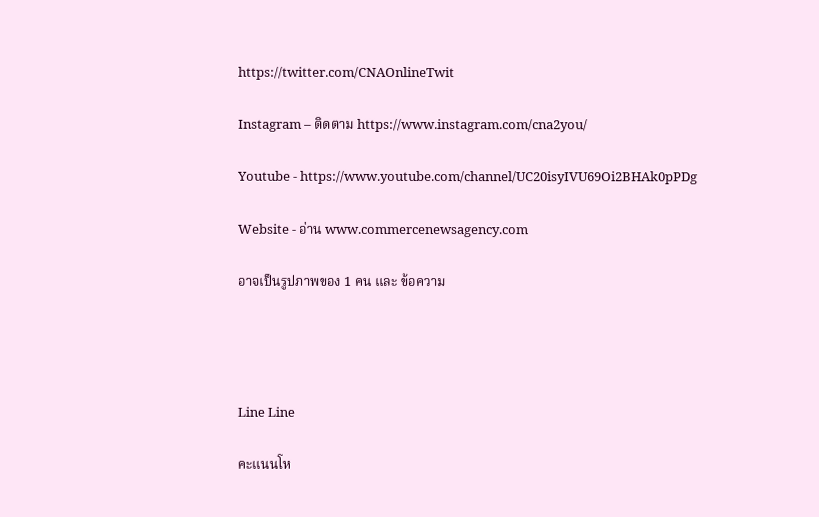https://twitter.com/CNAOnlineTwit

Instagram – ติดตาม https://www.instagram.com/cna2you/

Youtube - https://www.youtube.com/channel/UC20isyIVU69Oi2BHAk0pPDg

Website - อ่าน www.commercenewsagency.com

อาจเป็นรูปภาพของ 1 คน และ ข้อความ




Line Line

คะแนนโห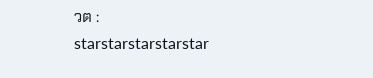วต :
starstarstarstarstar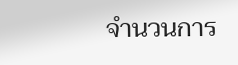จำนวนการ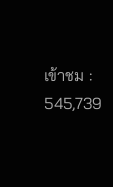เข้าชม : 545,739